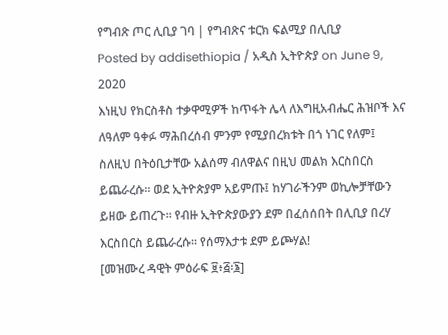የግብጽ ጦር ሊቢያ ገባ | የግብጽና ቱርክ ፍልሚያ በሊቢያ
Posted by addisethiopia / አዲስ ኢትዮጵያ on June 9, 2020
እነዚህ የክርስቶስ ተቃዋሚዎች ከጥፋት ሌላ ለእግዚአብሔር ሕዝቦች እና ለዓለም ዓቀፉ ማሕበረሰብ ምንም የሚያበረክቱት በጎ ነገር የለም፤ ስለዚህ በትዕቢታቸው አልሰማ ብለዋልና በዚህ መልክ እርስበርስ ይጨራረሱ። ወደ ኢትዮጵያም አይምጡ፤ ከሃገራችንም ወኪሎቻቸውን ይዘው ይጠረጉ። የብዙ ኢትዮጵያውያን ደም በፈሰሰበት በሊቢያ በረሃ እርስበርስ ይጨራረሱ። የሰማእታቱ ደም ይጮሃል!
[መዝሙረ ዳዊት ምዕራፍ ፱፥፭፡፮]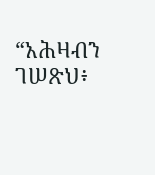“አሕዛብን ገሠጽህ፥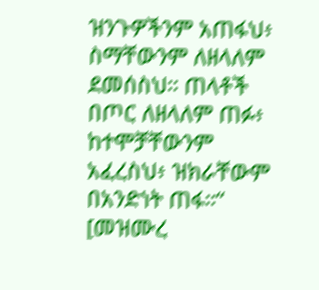ዝንጉዎችንም አጠፋህ፥ ስማቸውንም ለዘላለም ደመሰስህ። ጠላቶች በጦር ለዘላለም ጠፉ፥ ከተሞቻቸውንም አፈረስህ፥ ዝክራቸውም በአንድነት ጠፋ።“
[መዝሙረ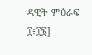ዳዊት ምዕራፍ ፲፥፲፮]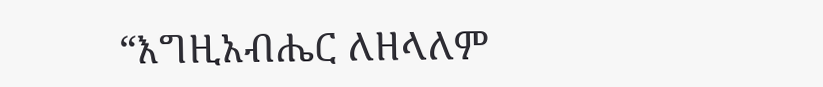“እግዚአብሔር ለዘላለም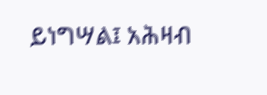ይነግሣል፤ አሕዛብ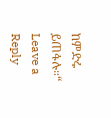ከምድሩ ይጠፋሉ።“
Leave a Reply